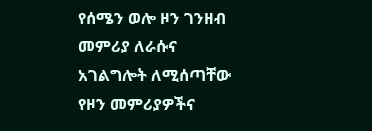የሰሜን ወሎ ዞን ገንዘብ መምሪያ ለራሱና አገልግሎት ለሚሰጣቸው የዞን መምሪያዎችና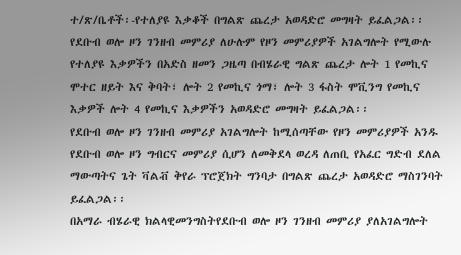ተ/ጽ/ቤቶች፡-የተለያዩ እቃቆች በግልጽ ጨረታ አወዳድሮ መግዛት ይፈልጋል፡፡
የደቡብ ወሎ ዞን ገንዘብ መምሪያ ለሁሉም የዞን መምሪያዎች አገልግሎት የሚውሉ የተለያዩ እቃዎችን በአድስ ዘመን ጋዜጣ በብሄራዊ ግልጽ ጨረታ ሎት 1 የመኪና ሞተር ዘይት እና ቅባት፣ ሎት 2 የመኪና ጎማ፣ ሎት 3 ፋስት ሞቪንግ የመኪና እቃዎች ሎት 4 የመኪና እቃዎችን አወዳድሮ መግዛት ይፈልጋል፡፡
የደቡብ ወሎ ዞን ገንዘብ መምሪያ አገልግሎት ከሚሰጣቸው የዞን መምሪያዎች አንዱ የደቡብ ወሎ ዞን ግብርና መምሪያ ሲሆን ለመቅደላ ወረዳ ለጠቢ የአፈር ግድብ ደለል ማውጣትና ጌት ቫልቭ ቅየራ ፕሮጀክት ግንባታ በግልጽ ጨረታ አወዳድሮ ማስገንባት ይፈልጋል፡፡
በአማራ ብሄራዊ ክልላዊመንግስትየደቡብ ወሎ ዞን ገንዘብ መምሪያ ያለአገልግሎት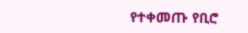የተቀመጡ የቢሮ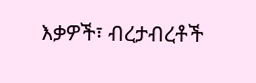እቃዎች፣ ብረታብረቶች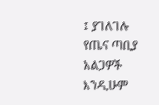፤ ያገለገሉ የጤና ጣቢያ አልጋዎች እንዲሁም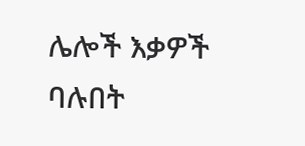ሌሎች እቃዎች ባሉበት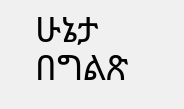ሁኔታ በግልጽ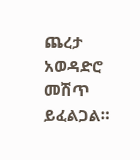ጨረታ አወዳድሮ መሽጥ ይፈልጋል።